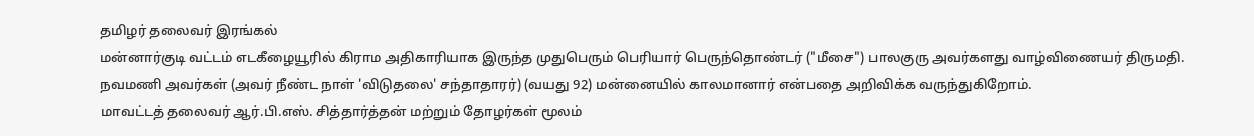தமிழர் தலைவர் இரங்கல்
மன்னார்குடி வட்டம் எடகீழையூரில் கிராம அதிகாரியாக இருந்த முதுபெரும் பெரியார் பெருந்தொண்டர் ("மீசை") பாலகுரு அவர்களது வாழ்விணையர் திருமதி. நவமணி அவர்கள் (அவர் நீண்ட நாள் 'விடுதலை' சந்தாதாரர்) (வயது 92) மன்னையில் காலமானார் என்பதை அறிவிக்க வருந்துகிறோம்.
மாவட்டத் தலைவர் ஆர்.பி.எஸ். சித்தார்த்தன் மற்றும் தோழர்கள் மூலம்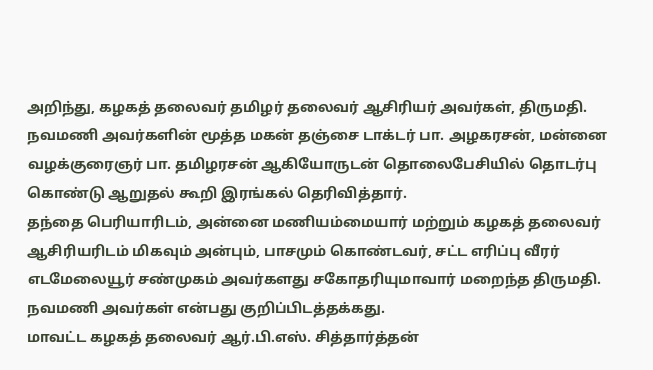அறிந்து, கழகத் தலைவர் தமிழர் தலைவர் ஆசிரியர் அவர்கள், திருமதி. நவமணி அவர்களின் மூத்த மகன் தஞ்சை டாக்டர் பா. அழகரசன், மன்னை வழக்குரைஞர் பா. தமிழரசன் ஆகியோருடன் தொலைபேசியில் தொடர்பு கொண்டு ஆறுதல் கூறி இரங்கல் தெரிவித்தார்.
தந்தை பெரியாரிடம், அன்னை மணியம்மையார் மற்றும் கழகத் தலைவர் ஆசிரியரிடம் மிகவும் அன்பும், பாசமும் கொண்டவர், சட்ட எரிப்பு வீரர் எடமேலையூர் சண்முகம் அவர்களது சகோதரியுமாவார் மறைந்த திருமதி. நவமணி அவர்கள் என்பது குறிப்பிடத்தக்கது.
மாவட்ட கழகத் தலைவர் ஆர்.பி.எஸ். சித்தார்த்தன்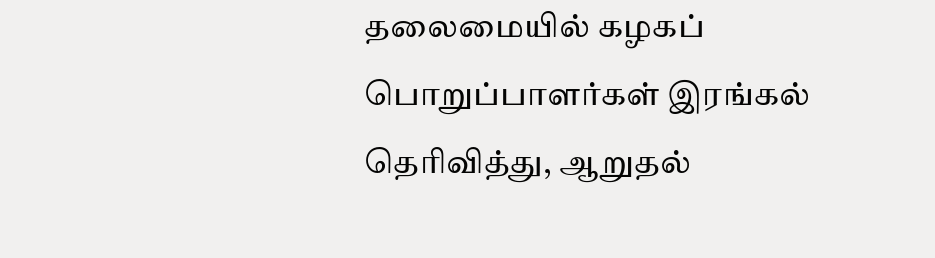தலைமையில் கழகப் பொறுப்பாளர்கள் இரங்கல் தெரிவித்து, ஆறுதல்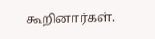கூறினார்கள்.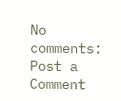No comments:
Post a Comment